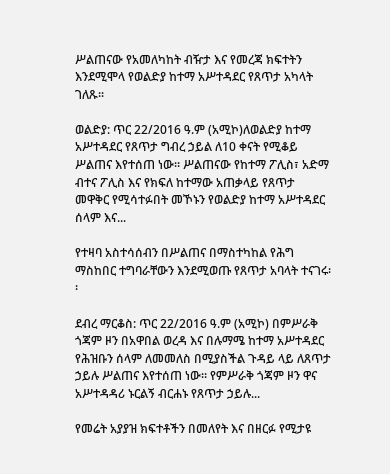ሥልጠናው የአመለካከት ብዥታ እና የመረጃ ክፍተትን እንደሚሞላ የወልድያ ከተማ አሥተዳደር የጸጥታ አካላት ገለጹ፡፡

ወልድያ: ጥር 22/2016 ዓ.ም (አሚኮ)ለወልድያ ከተማ አሥተዳደር የጸጥታ ግብረ ኃይል ለ10 ቀናት የሚቆይ ሥልጠና እየተሰጠ ነው። ሥልጠናው የከተማ ፖሊስ፣ አድማ ብተና ፖሊስ እና የክፍለ ከተማው አጠቃላይ የጸጥታ መዋቅር የሚሳተፉበት መኾኑን የወልድያ ከተማ አሥተዳደር ሰላም እና...

የተዛባ አስተሳሰብን በሥልጠና በማስተካከል የሕግ ማስከበር ተግባራቸውን እንደሚወጡ የጸጥታ አባላት ተናገሩ፡፡

ደብረ ማርቆስ: ጥር 22/2016 ዓ.ም (አሚኮ) በምሥራቅ ጎጃም ዞን በአዋበል ወረዳ እና በሉማሜ ከተማ አሥተዳደር የሕዝቡን ሰላም ለመመለስ በሚያስችል ጉዳይ ላይ ለጸጥታ ኃይሉ ሥልጠና እየተሰጠ ነው። የምሥራቅ ጎጃም ዞን ዋና አሥተዳዳሪ ኑርልኝ ብርሐኑ የጸጥታ ኃይሉ...

የመሬት አያያዝ ክፍተቶችን በመለየት እና በዘርፉ የሚታዩ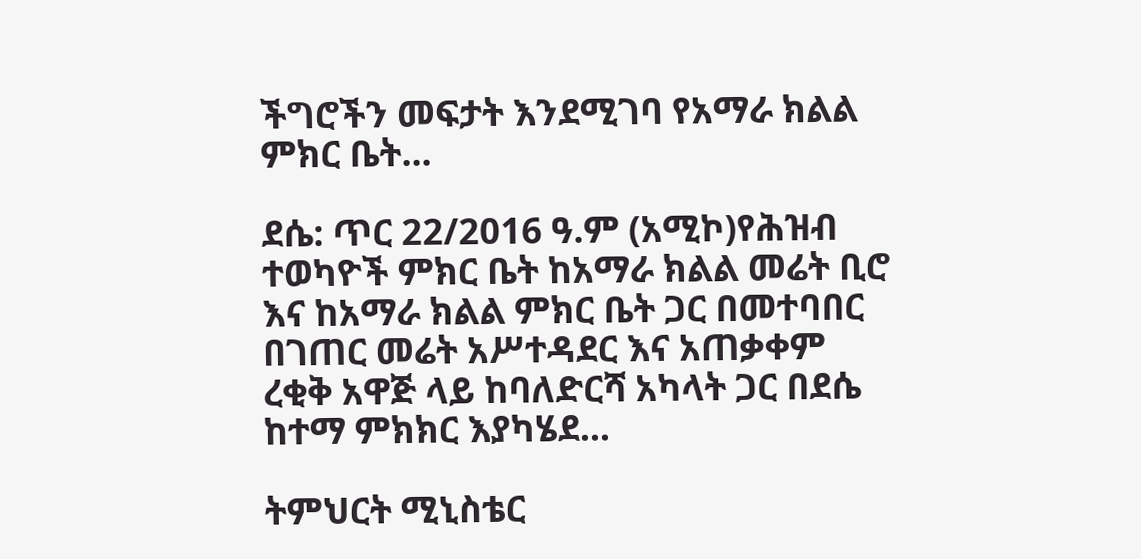ችግሮችን መፍታት እንደሚገባ የአማራ ክልል ምክር ቤት...

ደሴ: ጥር 22/2016 ዓ.ም (አሚኮ)የሕዝብ ተወካዮች ምክር ቤት ከአማራ ክልል መሬት ቢሮ እና ከአማራ ክልል ምክር ቤት ጋር በመተባበር በገጠር መሬት አሥተዳደር እና አጠቃቀም ረቂቅ አዋጅ ላይ ከባለድርሻ አካላት ጋር በደሴ ከተማ ምክክር እያካሄደ...

ትምህርት ሚኒስቴር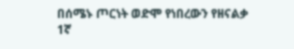በሰሜኑ ጦርነት ወድሞ የነበረውን የዘናልቃ 1ኛ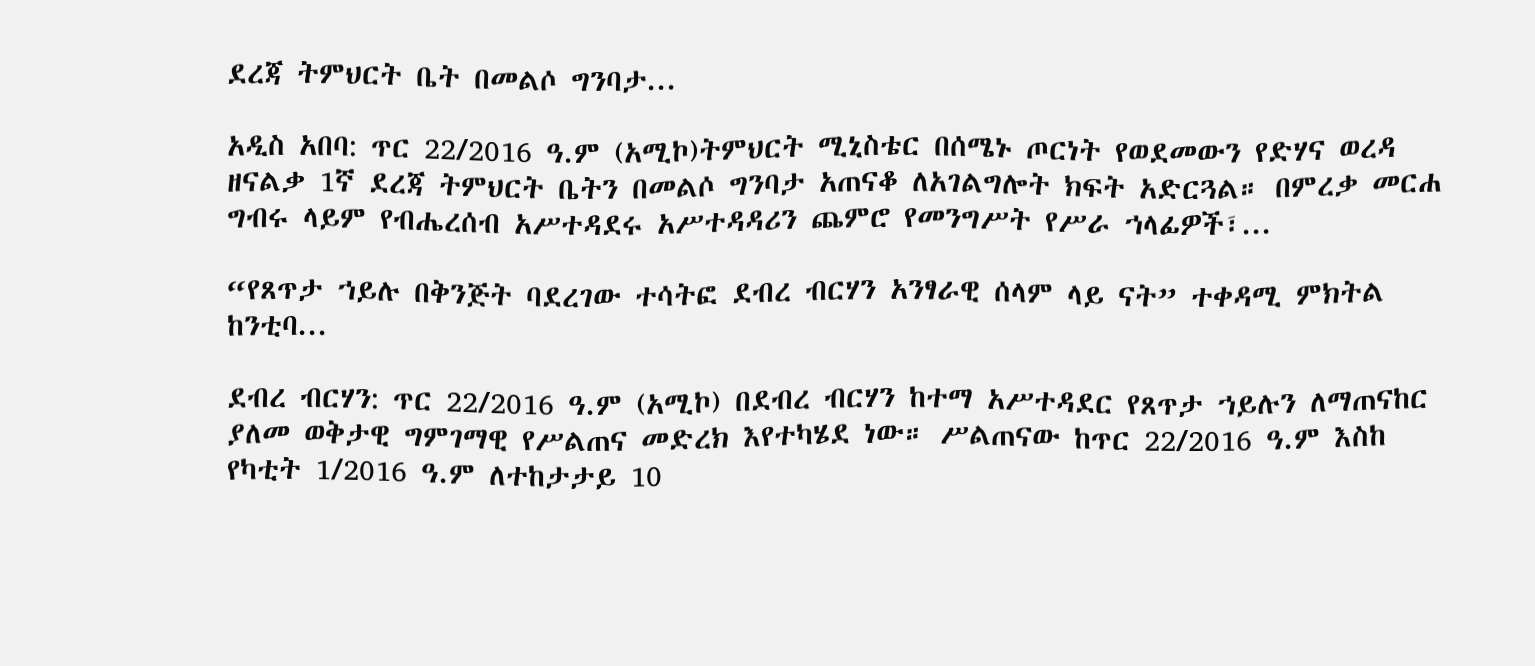ደረጃ ትምህርት ቤት በመልሶ ግንባታ...

አዲስ አበባ: ጥር 22/2016 ዓ.ም (አሚኮ)ትምህርት ሚኒስቴር በሰሜኑ ጦርነት የወደመውን የድሃና ወረዳ ዘናልቃ 1ኛ ደረጃ ትምህርት ቤትን በመልሶ ግንባታ አጠናቆ ለአገልግሎት ክፍት አድርጓል። በምረቃ መርሐ ግብሩ ላይም የብሔረሰብ አሥተዳደሩ አሥተዳዳሪን ጨምሮ የመንግሥት የሥራ ኀላፊዎች፣...

“የጸጥታ ኀይሉ በቅንጅት ባደረገው ተሳትፎ ደብረ ብርሃን አንፃራዊ ሰላም ላይ ናት” ተቀዳሚ ምክትል ከንቲባ...

ደብረ ብርሃን: ጥር 22/2016 ዓ.ም (አሚኮ) በደብረ ብርሃን ከተማ አሥተዳደር የጸጥታ ኀይሉን ለማጠናከር ያለመ ወቅታዊ ግምገማዊ የሥልጠና መድረክ እየተካሄደ ነው። ሥልጠናው ከጥር 22/2016 ዓ.ም እስከ የካቲት 1/2016 ዓ.ም ለተከታታይ 10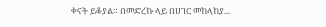ቀናት ይቆያል። በመድረኩ ላይ በሀገር መከላከያ...